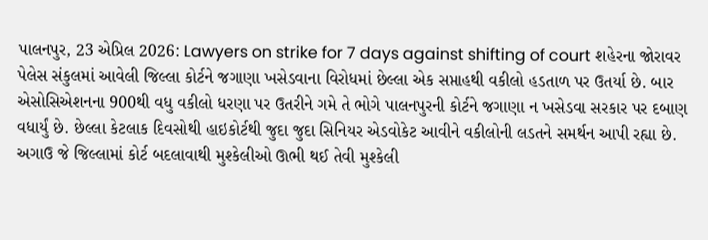પાલનપુર, 23 એપ્રિલ 2026: Lawyers on strike for 7 days against shifting of court શહેરના જોરાવર પેલેસ સંકુલમાં આવેલી જિલ્લા કોર્ટને જગાણા ખસેડવાના વિરોધમાં છેલ્લા એક સપ્તાહથી વકીલો હડતાળ પર ઉતર્યા છે. બાર એસોસિએશનના 900થી વધુ વકીલો ધરણા પર ઉતરીને ગમે તે ભોગે પાલનપુરની કોર્ટને જગાણા ન ખસેડવા સરકાર પર દબાણ વધાર્યું છે. છેલ્લા કેટલાક દિવસોથી હાઇકોર્ટથી જુદા જુદા સિનિયર એડવોકેટ આવીને વકીલોની લડતને સમર્થન આપી રહ્યા છે. અગાઉ જે જિલ્લામાં કોર્ટ બદલાવાથી મુશ્કેલીઓ ઊભી થઈ તેવી મુશ્કેલી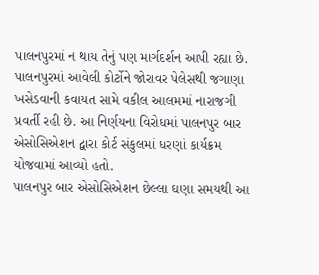પાલનપુરમાં ન થાય તેનું પણ માર્ગદર્શન આપી રહ્યા છે.
પાલનપુરમાં આવેલી કોર્ટોને જોરાવર પેલેસથી જગાણા ખસેડવાની કવાયત સામે વકીલ આલમમાં નારાજગી પ્રવર્તી રહી છે. આ નિર્ણયના વિરોધમાં પાલનપુર બાર એસોસિએશન દ્વારા કોર્ટ સંકુલમાં ધરણાં કાર્યક્રમ યોજવામાં આવ્યો હતો.
પાલનપુર બાર એસોસિએશન છેલ્લા ઘણા સમયથી આ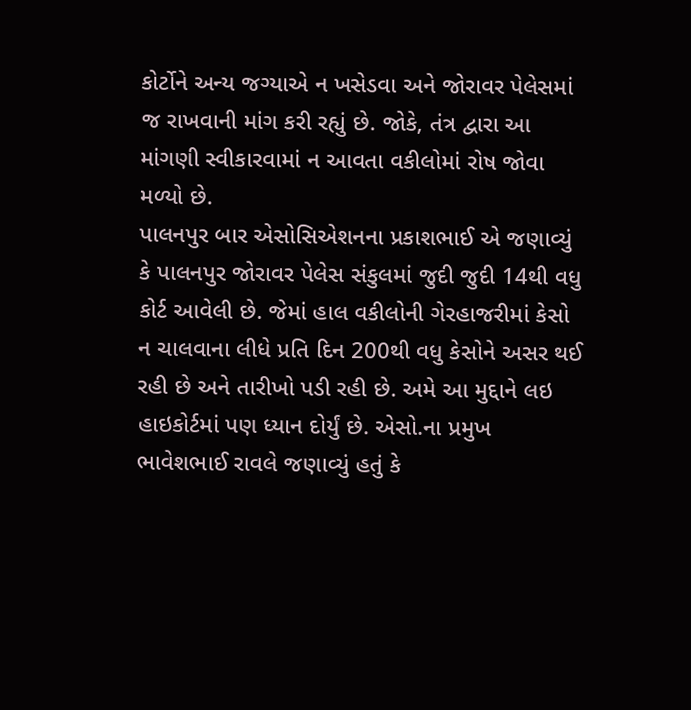કોર્ટોને અન્ય જગ્યાએ ન ખસેડવા અને જોરાવર પેલેસમાં જ રાખવાની માંગ કરી રહ્યું છે. જોકે, તંત્ર દ્વારા આ માંગણી સ્વીકારવામાં ન આવતા વકીલોમાં રોષ જોવા મળ્યો છે.
પાલનપુર બાર એસોસિએશનના પ્રકાશભાઈ એ જણાવ્યું કે પાલનપુર જોરાવર પેલેસ સંકુલમાં જુદી જુદી 14થી વધુ કોર્ટ આવેલી છે. જેમાં હાલ વકીલોની ગેરહાજરીમાં કેસો ન ચાલવાના લીધે પ્રતિ દિન 200થી વધુ કેસોને અસર થઈ રહી છે અને તારીખો પડી રહી છે. અમે આ મુદ્દાને લઇ હાઇકોર્ટમાં પણ ધ્યાન દોર્યું છે. એસો.ના પ્રમુખ ભાવેશભાઈ રાવલે જણાવ્યું હતું કે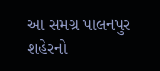આ સમગ્ર પાલનપુર શહેરનો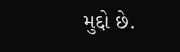મુદ્દો છે.